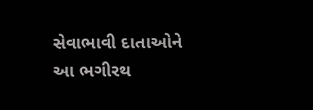સેવાભાવી દાતાઓને આ ભગીરથ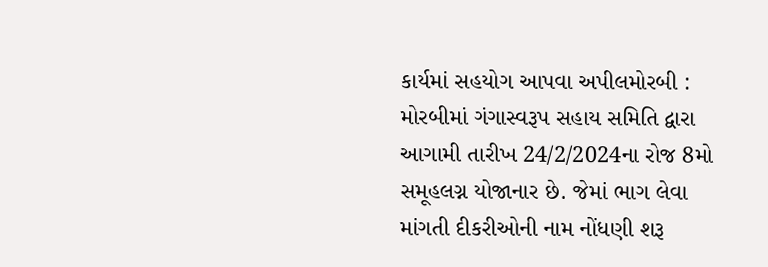કાર્યમાં સહયોગ આપવા અપીલમોરબી : મોરબીમાં ગંગાસ્વરૂપ સહાય સમિતિ દ્વારા આગામી તારીખ 24/2/2024ના રોજ 8મો સમૂહલગ્ન યોજાનાર છે. જેમાં ભાગ લેવા માંગતી દીકરીઓની નામ નોંધણી શરૂ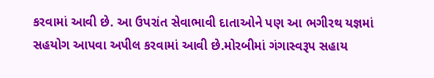કરવામાં આવી છે. આ ઉપરાંત સેવાભાવી દાતાઓને પણ આ ભગીરથ યજ્ઞમાં સહયોગ આપવા અપીલ કરવામાં આવી છે.મોરબીમાં ગંગાસ્વરૂપ સહાય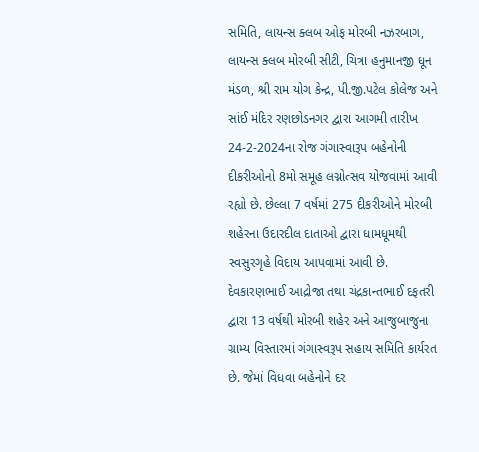સમિતિ, લાયન્સ ક્લબ ઓફ મોરબી નઝરબાગ, લાયન્સ ક્લબ મોરબી સીટી, ચિત્રા હનુમાનજી ધૂન મંડળ, શ્રી રામ યોગ કેન્દ્ર, પી.જી.પટેલ કોલેજ અને સાંઈ મંદિર રણછોડનગર દ્વારા આગમી તારીખ 24-2-2024ના રોજ ગંગાસ્વારૂપ બહેનોની દીકરીઓનો 8મો સમૂહ લગ્નોત્સવ યોજવામાં આવી રહ્યો છે. છેલ્લા 7 વર્ષમાં 275 દીકરીઓને મોરબી શહેરના ઉદારદીલ દાતાઓ દ્વારા ધામધૂમથી સ્વસુરગૃહે વિદાય આપવામાં આવી છે. દેવકારણભાઈ આદ્રોજા તથા ચંદ્રકાન્તભાઈ દફતરી દ્વારા 13 વર્ષથી મોરબી શહેર અને આજુબાજુના ગ્રામ્ય વિસ્તારમાં ગંગાસ્વરૂપ સહાય સમિતિ કાર્યરત છે. જેમાં વિધવા બહેનોને દર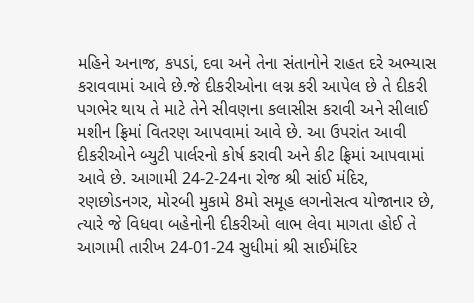મહિને અનાજ, કપડાં, દવા અને તેના સંતાનોને રાહત દરે અભ્યાસ કરાવવામાં આવે છે.જે દીકરીઓના લગ્ન કરી આપેલ છે તે દીકરી પગભેર થાય તે માટે તેને સીવણના કલાસીસ કરાવી અને સીલાઈ મશીન ફ્રિમાં વિતરણ આપવામાં આવે છે. આ ઉપરાંત આવી દીકરીઓને બ્યુટી પાર્લરનો કોર્ષ કરાવી અને કીટ ફ્રિમાં આપવામાં આવે છે. આગામી 24-2-24ના રોજ શ્રી સાંઈ મંદિર, રણછોડનગર, મોરબી મુકામે 8મો સમૂહ લગનોસત્વ યોજાનાર છે, ત્યારે જે વિધવા બહેનોની દીકરીઓ લાભ લેવા માગતા હોઈ તે આગામી તારીખ 24-01-24 સુધીમાં શ્રી સાઈમંદિર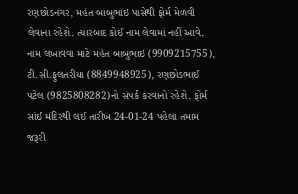રણછોડનગર, મહંત બાબુભાઇ પાસેથી ફોર્મ મેળવી લેવાના રહેશે. ત્યારબાદ કોઈ નામ લેવામાં નહીં આવે. નામ લખાવવા માટે મહંત બાબુભાઇ (9909215755), ટી.સી.ફુલતરીયા (8849948925), રણછોડભાઈ પટેલ (9825808282)નો સંપર્ક કરવાનો રહેશે. ફોર્મ સાંઈ મંદિરથી લઈ તારીખ 24-01-24 પહેલા તમામ જરૂરી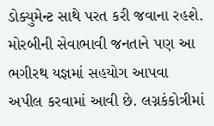ડોક્યુમેન્ટ સાથે પરત કરી જવાના રહશે. મોરબીની સેવાભાવી જનતાને પણ આ ભગીરથ યજ્ઞમાં સહયોગ આપવા અપીલ કરવામાં આવી છે. લગ્નકંકોત્રીમાં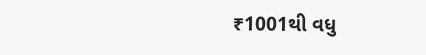₹1001થી વધુ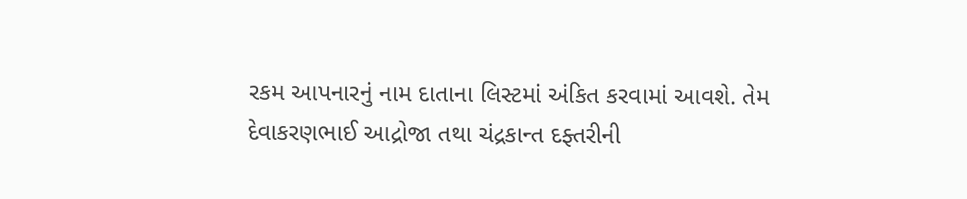રકમ આપનારનું નામ દાતાના લિસ્ટમાં અંકિત કરવામાં આવશે. તેમ દેવાકરણભાઈ આદ્રોજા તથા ચંદ્રકાન્ત દફ્તરીની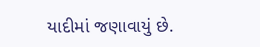યાદીમાં જણાવાયું છે.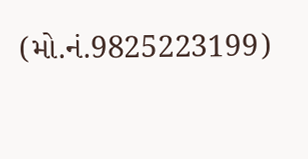(મો.નં.9825223199)